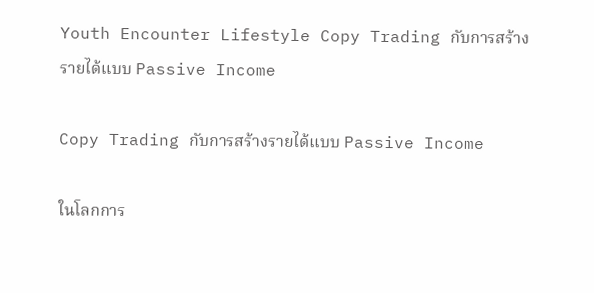Youth Encounter Lifestyle Copy Trading กับการสร้างรายได้แบบ Passive Income

Copy Trading กับการสร้างรายได้แบบ Passive Income

ในโลกการ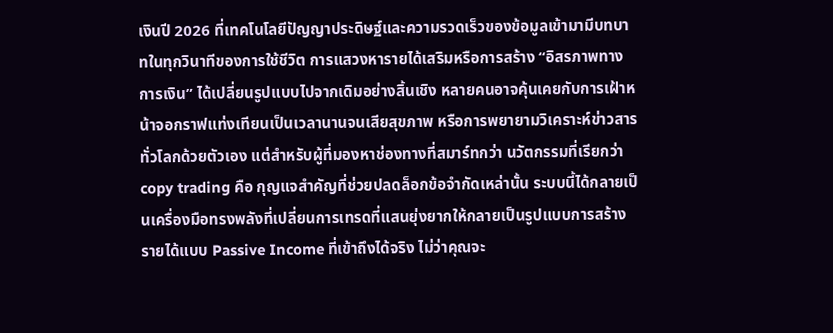เงินปี 2026 ที่เทคโนโลยีปัญญาประดิษฐ์และความรวดเร็วของข้อมูลเข้ามามีบทบาทในทุกวินาทีของการใช้ชีวิต การแสวงหารายได้เสริมหรือการสร้าง “อิสรภาพทางการเงิน” ได้เปลี่ยนรูปแบบไปจากเดิมอย่างสิ้นเชิง หลายคนอาจคุ้นเคยกับการเฝ้าหน้าจอกราฟแท่งเทียนเป็นเวลานานจนเสียสุขภาพ หรือการพยายามวิเคราะห์ข่าวสารทั่วโลกด้วยตัวเอง แต่สำหรับผู้ที่มองหาช่องทางที่สมาร์ทกว่า นวัตกรรมที่เรียกว่า copy trading คือ กุญแจสำคัญที่ช่วยปลดล็อกข้อจำกัดเหล่านั้น ระบบนี้ได้กลายเป็นเครื่องมือทรงพลังที่เปลี่ยนการเทรดที่แสนยุ่งยากให้กลายเป็นรูปแบบการสร้างรายได้แบบ Passive Income ที่เข้าถึงได้จริง ไม่ว่าคุณจะ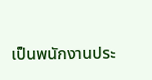เป็นพนักงานประ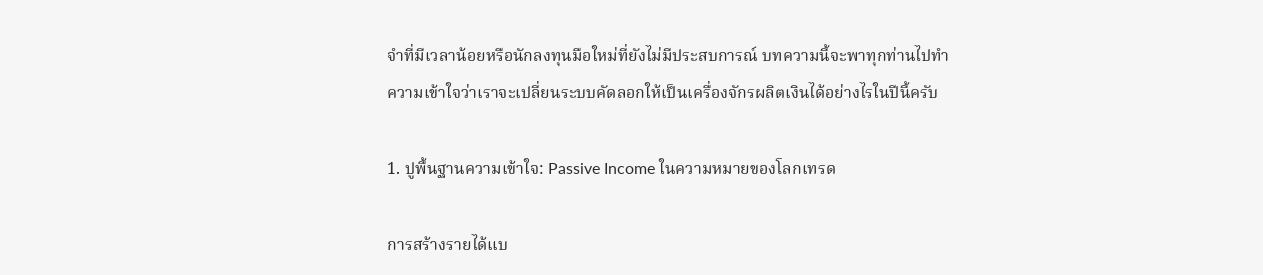จำที่มีเวลาน้อยหรือนักลงทุนมือใหม่ที่ยังไม่มีประสบการณ์ บทความนี้จะพาทุกท่านไปทำความเข้าใจว่าเราจะเปลี่ยนระบบคัดลอกให้เป็นเครื่องจักรผลิตเงินได้อย่างไรในปีนี้ครับ

1. ปูพื้นฐานความเข้าใจ: Passive Income ในความหมายของโลกเทรด

การสร้างรายได้แบ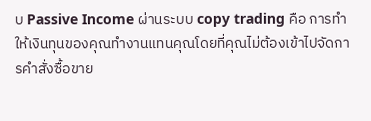บ Passive Income ผ่านระบบ copy trading คือ การทำให้เงินทุนของคุณทำงานแทนคุณโดยที่คุณไม่ต้องเข้าไปจัดการคำสั่งซื้อขาย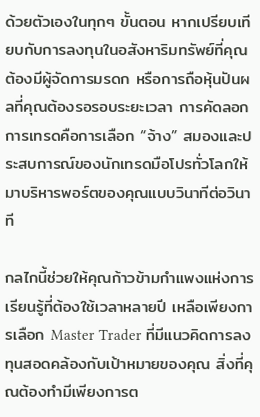ด้วยตัวเองในทุกๆ ขั้นตอน หากเปรียบเทียบกับการลงทุนในอสังหาริมทรัพย์ที่คุณต้องมีผู้จัดการมรดก หรือการถือหุ้นปันผลที่คุณต้องรอรอบระยะเวลา การคัดลอกการเทรดคือการเลือก “จ้าง” สมองและประสบการณ์ของนักเทรดมือโปรทั่วโลกให้มาบริหารพอร์ตของคุณแบบวินาทีต่อวินาที

กลไกนี้ช่วยให้คุณก้าวข้ามกำแพงแห่งการเรียนรู้ที่ต้องใช้เวลาหลายปี เหลือเพียงการเลือก Master Trader ที่มีแนวคิดการลงทุนสอดคล้องกับเป้าหมายของคุณ สิ่งที่คุณต้องทำมีเพียงการต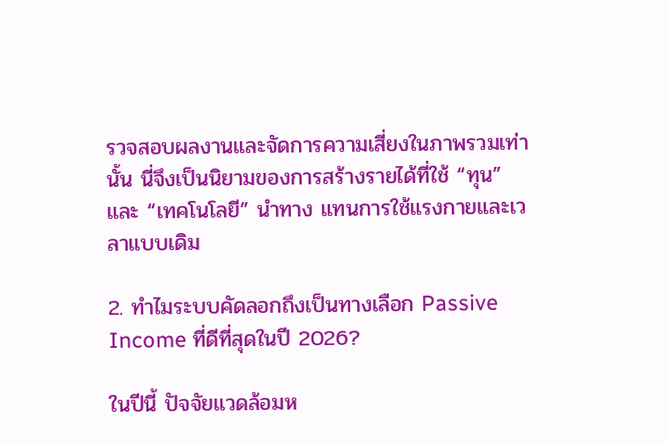รวจสอบผลงานและจัดการความเสี่ยงในภาพรวมเท่านั้น นี่จึงเป็นนิยามของการสร้างรายได้ที่ใช้ “ทุน” และ “เทคโนโลยี” นำทาง แทนการใช้แรงกายและเวลาแบบเดิม

2. ทำไมระบบคัดลอกถึงเป็นทางเลือก Passive Income ที่ดีที่สุดในปี 2026?

ในปีนี้ ปัจจัยแวดล้อมห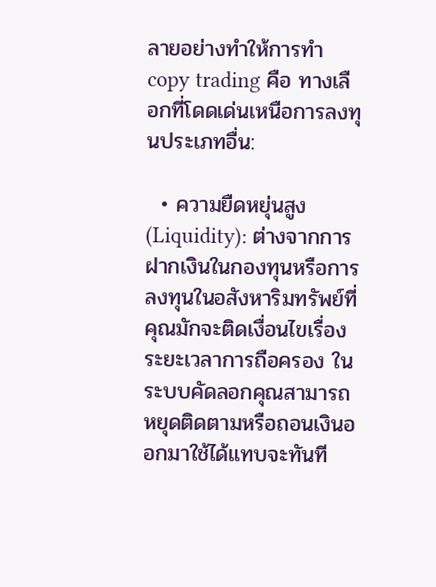ลายอย่างทำให้การทำ copy trading คือ ทางเลือกที่โดดเด่นเหนือการลงทุนประเภทอื่น:

  • ความยืดหยุ่นสูง (Liquidity): ต่างจากการฝากเงินในกองทุนหรือการลงทุนในอสังหาริมทรัพย์ที่คุณมักจะติดเงื่อนไขเรื่องระยะเวลาการถือครอง ในระบบคัดลอกคุณสามารถหยุดติดตามหรือถอนเงินออกมาใช้ได้แทบจะทันที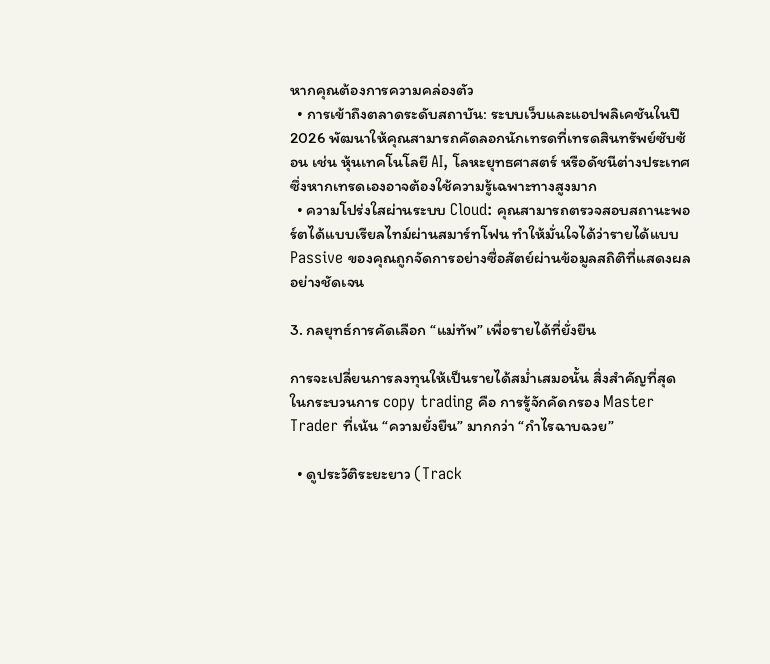หากคุณต้องการความคล่องตัว
  • การเข้าถึงตลาดระดับสถาบัน: ระบบเว็บและแอปพลิเคชันในปี 2026 พัฒนาให้คุณสามารถคัดลอกนักเทรดที่เทรดสินทรัพย์ซับซ้อน เช่น หุ้นเทคโนโลยี AI, โลหะยุทธศาสตร์ หรือดัชนีต่างประเทศ ซึ่งหากเทรดเองอาจต้องใช้ความรู้เฉพาะทางสูงมาก
  • ความโปร่งใสผ่านระบบ Cloud: คุณสามารถตรวจสอบสถานะพอร์ตได้แบบเรียลไทม์ผ่านสมาร์ทโฟน ทำให้มั่นใจได้ว่ารายได้แบบ Passive ของคุณถูกจัดการอย่างซื่อสัตย์ผ่านข้อมูลสถิติที่แสดงผลอย่างชัดเจน

3. กลยุทธ์การคัดเลือก “แม่ทัพ” เพื่อรายได้ที่ยั่งยืน

การจะเปลี่ยนการลงทุนให้เป็นรายได้สม่ำเสมอนั้น สิ่งสำคัญที่สุดในกระบวนการ copy trading คือ การรู้จักคัดกรอง Master Trader ที่เน้น “ความยั่งยืน” มากกว่า “กำไรฉาบฉวย”

  • ดูประวัติระยะยาว (Track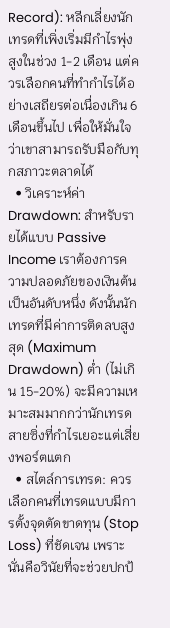Record): หลีกเลี่ยงนักเทรดที่เพิ่งเริ่มมีกำไรพุ่งสูงในช่วง 1-2 เดือน แต่ควรเลือกคนที่ทำกำไรได้อย่างเสถียรต่อเนื่องเกิน 6 เดือนขึ้นไป เพื่อให้มั่นใจว่าเขาสามารถรับมือกับทุกสภาวะตลาดได้
  • วิเคราะห์ค่า Drawdown: สำหรับรายได้แบบ Passive Income เราต้องการความปลอดภัยของเงินต้นเป็นอันดับหนึ่ง ดังนั้นนักเทรดที่มีค่าการติดลบสูงสุด (Maximum Drawdown) ต่ำ (ไม่เกิน 15-20%) จะมีความเหมาะสมมากกว่านักเทรดสายซิ่งที่กำไรเยอะแต่เสี่ยงพอร์ตแตก
  • สไตล์การเทรด: ควรเลือกคนที่เทรดแบบมีการตั้งจุดตัดขาดทุน (Stop Loss) ที่ชัดเจน เพราะนั่นคือวินัยที่จะช่วยปกป้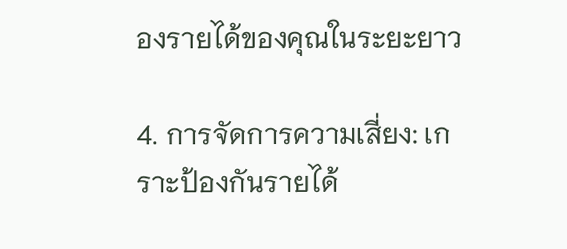องรายได้ของคุณในระยะยาว

4. การจัดการความเสี่ยง: เกราะป้องกันรายได้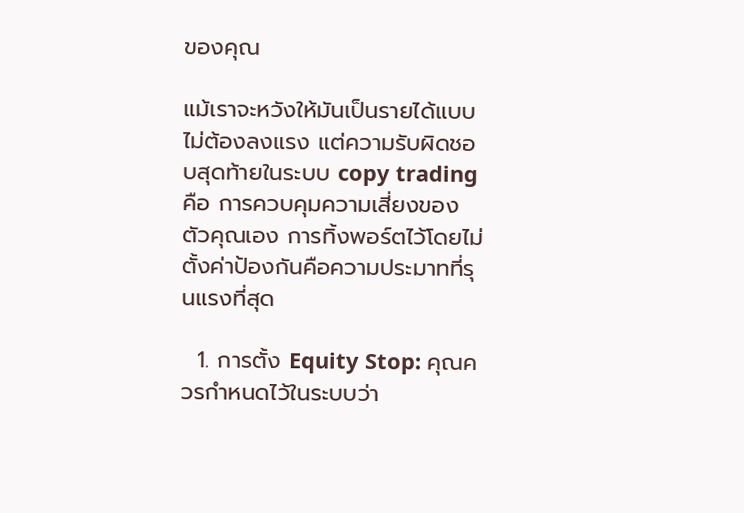ของคุณ

แม้เราจะหวังให้มันเป็นรายได้แบบไม่ต้องลงแรง แต่ความรับผิดชอบสุดท้ายในระบบ copy trading คือ การควบคุมความเสี่ยงของตัวคุณเอง การทิ้งพอร์ตไว้โดยไม่ตั้งค่าป้องกันคือความประมาทที่รุนแรงที่สุด

  1. การตั้ง Equity Stop: คุณควรกำหนดไว้ในระบบว่า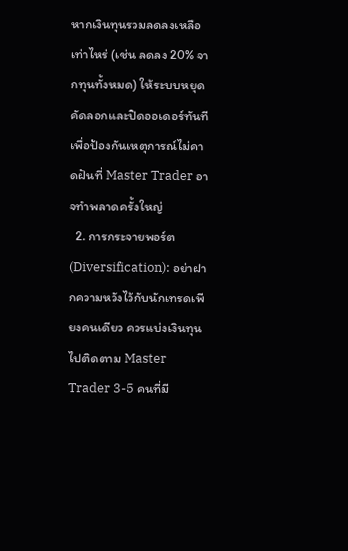หากเงินทุนรวมลดลงเหลือเท่าไหร่ (เช่น ลดลง 20% จากทุนทั้งหมด) ให้ระบบหยุดคัดลอกและปิดออเดอร์ทันที เพื่อป้องกันเหตุการณ์ไม่คาดฝันที่ Master Trader อาจทำพลาดครั้งใหญ่
  2. การกระจายพอร์ต (Diversification): อย่าฝากความหวังไว้กับนักเทรดเพียงคนเดียว ควรแบ่งเงินทุนไปติดตาม Master Trader 3-5 คนที่มี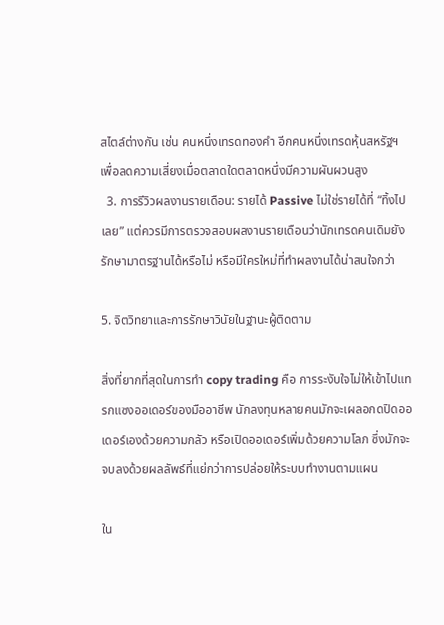สไตล์ต่างกัน เช่น คนหนึ่งเทรดทองคำ อีกคนหนึ่งเทรดหุ้นสหรัฐฯ เพื่อลดความเสี่ยงเมื่อตลาดใดตลาดหนึ่งมีความผันผวนสูง
  3. การรีวิวผลงานรายเดือน: รายได้ Passive ไม่ใช่รายได้ที่ “ทิ้งไปเลย” แต่ควรมีการตรวจสอบผลงานรายเดือนว่านักเทรดคนเดิมยังรักษามาตรฐานได้หรือไม่ หรือมีใครใหม่ที่ทำผลงานได้น่าสนใจกว่า

5. จิตวิทยาและการรักษาวินัยในฐานะผู้ติดตาม

สิ่งที่ยากที่สุดในการทำ copy trading คือ การระงับใจไม่ให้เข้าไปแทรกแซงออเดอร์ของมืออาชีพ นักลงทุนหลายคนมักจะเผลอกดปิดออเดอร์เองด้วยความกลัว หรือเปิดออเดอร์เพิ่มด้วยความโลภ ซึ่งมักจะจบลงด้วยผลลัพธ์ที่แย่กว่าการปล่อยให้ระบบทำงานตามแผน

ใน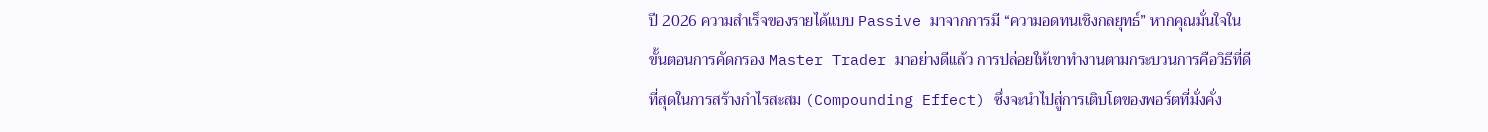ปี 2026 ความสำเร็จของรายได้แบบ Passive มาจากการมี “ความอดทนเชิงกลยุทธ์” หากคุณมั่นใจในขั้นตอนการคัดกรอง Master Trader มาอย่างดีแล้ว การปล่อยให้เขาทำงานตามกระบวนการคือวิธีที่ดีที่สุดในการสร้างกำไรสะสม (Compounding Effect) ซึ่งจะนำไปสู่การเติบโตของพอร์ตที่มั่งคั่ง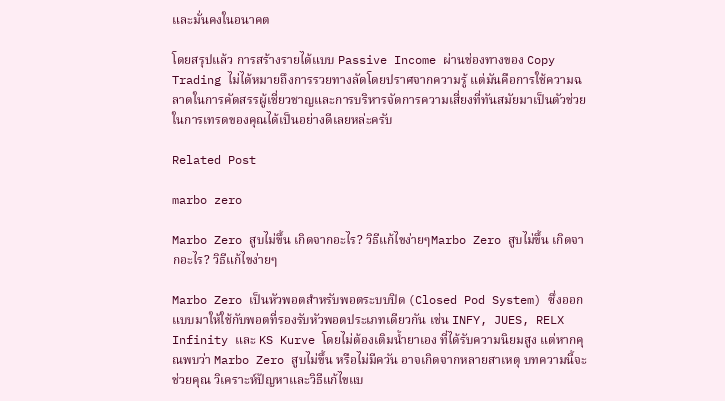และมั่นคงในอนาคต

โดยสรุปแล้ว การสร้างรายได้แบบ Passive Income ผ่านช่องทางของ Copy Trading ไม่ได้หมายถึงการรวยทางลัดโดยปราศจากความรู้ แต่มันคือการใช้ความฉลาดในการคัดสรรผู้เชี่ยวชาญและการบริหารจัดการความเสี่ยงที่ทันสมัยมาเป็นตัวช่วยในการเทรดของคุณได้เป็นอย่างดีเลยหล่ะครับ

Related Post

marbo zero

Marbo Zero สูบไม่ขึ้น เกิดจากอะไร? วิธีแก้ไขง่ายๆMarbo Zero สูบไม่ขึ้น เกิดจากอะไร? วิธีแก้ไขง่ายๆ

Marbo Zero เป็นหัวพอตสำหรับพอตระบบปิด (Closed Pod System) ซึ่งออกแบบมาให้ใช้กับพอตที่รองรับหัวพอตประเภทเดียวกัน เช่น INFY, JUES, RELX Infinity และ KS Kurve โดยไม่ต้องเติมน้ำยาเอง ที่ได้รับความนิยมสูง แต่หากคุณพบว่า Marbo Zero สูบไม่ขึ้น หรือไม่มีควัน อาจเกิดจากหลายสาเหตุ บทความนี้จะช่วยคุณ วิเคราะห์ปัญหาและวิธีแก้ไขแบ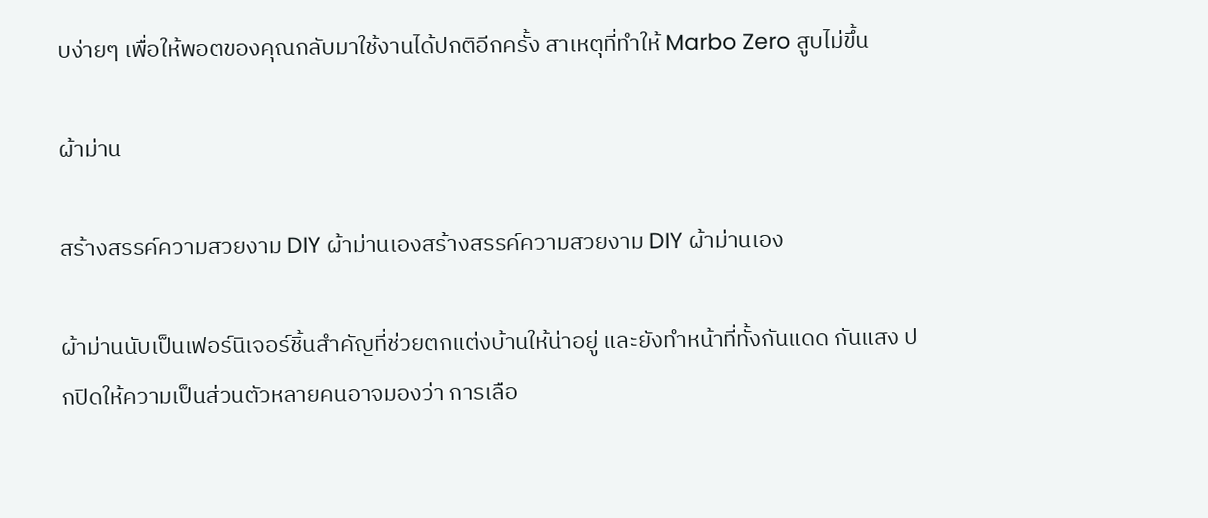บง่ายๆ เพื่อให้พอตของคุณกลับมาใช้งานได้ปกติอีกครั้ง สาเหตุที่ทำให้ Marbo Zero สูบไม่ขึ้น

ผ้าม่าน

สร้างสรรค์ความสวยงาม DIY ผ้าม่านเองสร้างสรรค์ความสวยงาม DIY ผ้าม่านเอง

ผ้าม่านนับเป็นเฟอร์นิเจอร์ชิ้นสำคัญที่ช่วยตกแต่งบ้านให้น่าอยู่ และยังทำหน้าที่ทั้งกันแดด กันแสง ปกปิดให้ความเป็นส่วนตัวหลายคนอาจมองว่า การเลือ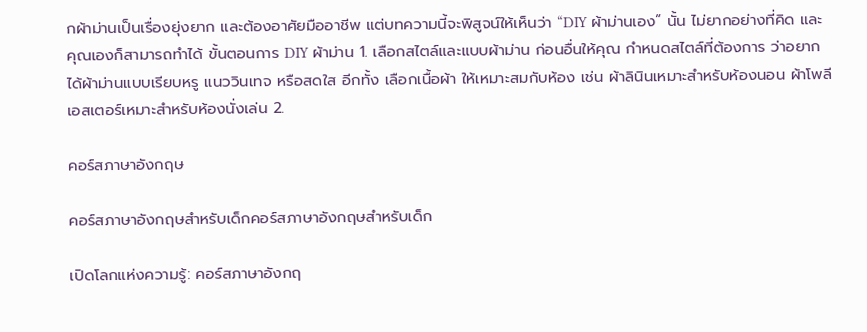กผ้าม่านเป็นเรื่องยุ่งยาก และต้องอาศัยมืออาชีพ แต่บทความนี้จะพิสูจน์ให้เห็นว่า “DIY ผ้าม่านเอง” นั้น ไม่ยากอย่างที่คิด และ คุณเองก็สามารถทำได้ ขั้นตอนการ DIY ผ้าม่าน 1. เลือกสไตล์และแบบผ้าม่าน ก่อนอื่นให้คุณ กำหนดสไตล์ที่ต้องการ ว่าอยากได้ผ้าม่านแบบเรียบหรู แนววินเทจ หรือสดใส อีกทั้ง เลือกเนื้อผ้า ให้เหมาะสมกับห้อง เช่น ผ้าลินินเหมาะสำหรับห้องนอน ผ้าโพลีเอสเตอร์เหมาะสำหรับห้องนั่งเล่น 2.

คอร์สภาษาอังกฤษ

คอร์สภาษาอังกฤษสำหรับเด็กคอร์สภาษาอังกฤษสำหรับเด็ก

เปิดโลกแห่งความรู้: คอร์สภาษาอังกฤ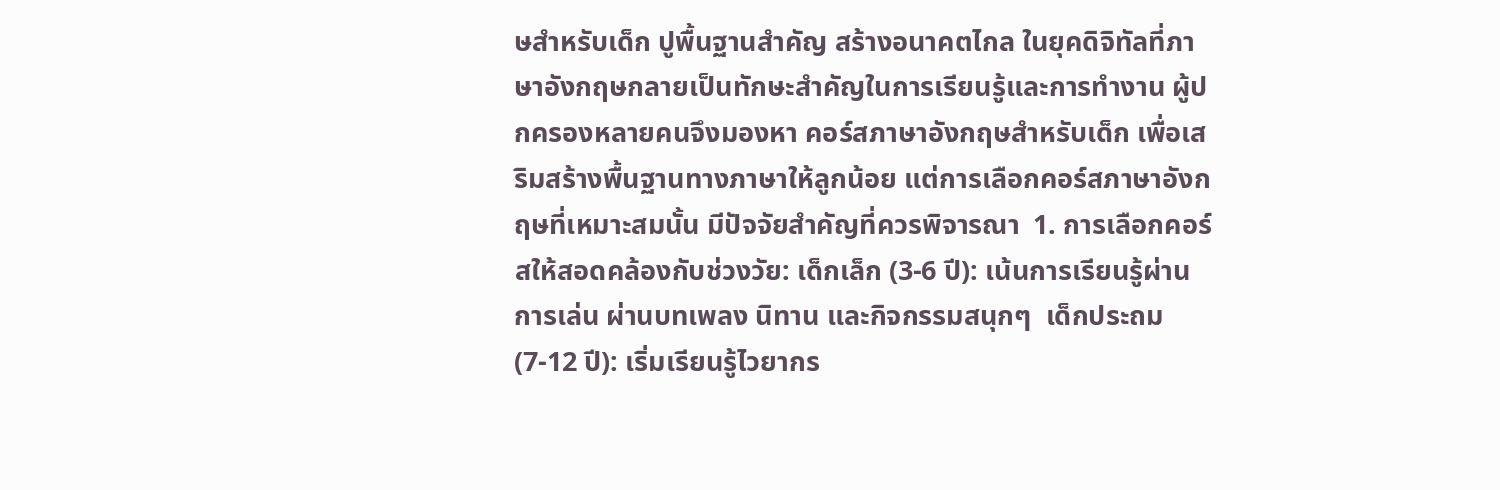ษสำหรับเด็ก ปูพื้นฐานสำคัญ สร้างอนาคตไกล ในยุคดิจิทัลที่ภาษาอังกฤษกลายเป็นทักษะสำคัญในการเรียนรู้และการทำงาน ผู้ปกครองหลายคนจึงมองหา คอร์สภาษาอังกฤษสำหรับเด็ก เพื่อเสริมสร้างพื้นฐานทางภาษาให้ลูกน้อย แต่การเลือกคอร์สภาษาอังกฤษที่เหมาะสมนั้น มีปัจจัยสำคัญที่ควรพิจารณา  1. การเลือกคอร์สให้สอดคล้องกับช่วงวัย: เด็กเล็ก (3-6 ปี): เน้นการเรียนรู้ผ่านการเล่น ผ่านบทเพลง นิทาน และกิจกรรมสนุกๆ  เด็กประถม (7-12 ปี): เริ่มเรียนรู้ไวยากร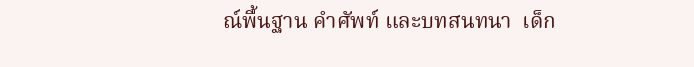ณ์พื้นฐาน คำศัพท์ และบทสนทนา  เด็ก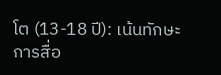โต (13-18 ปี): เน้นทักษะการสื่อ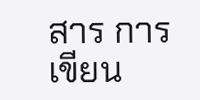สาร การเขียน